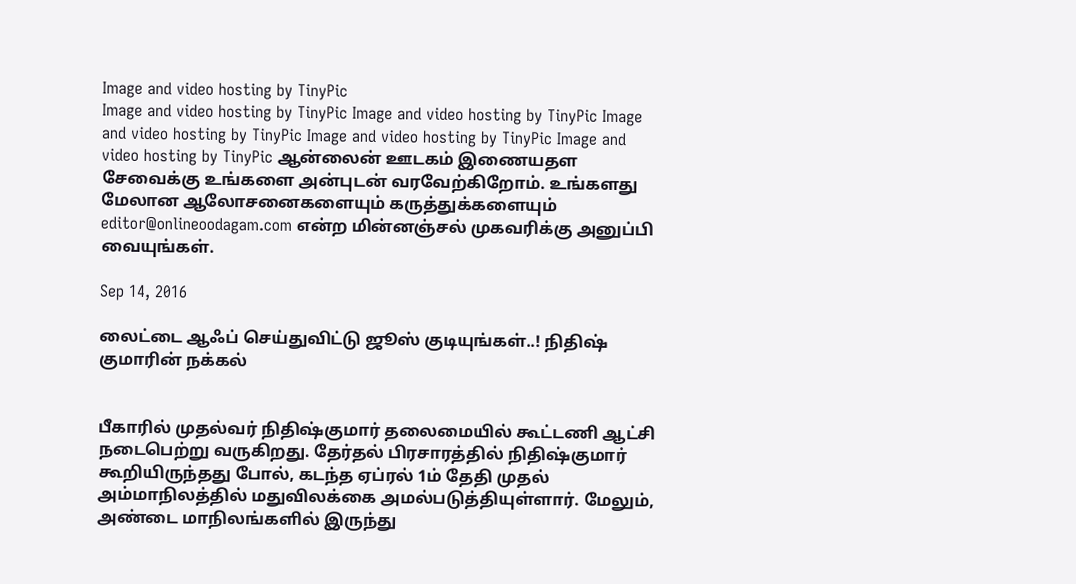Image and video hosting by TinyPic
Image and video hosting by TinyPic Image and video hosting by TinyPic Image and video hosting by TinyPic Image and video hosting by TinyPic Image and video hosting by TinyPic ஆன்லைன் ஊடகம் இணையதள சேவைக்கு உங்களை அன்புடன் வரவேற்கிறோம். உங்களது மேலான ஆலோசனைகளையும் கருத்துக்களையும் editor@onlineoodagam.com என்ற மின்னஞ்சல் முகவரிக்கு அனுப்பி வையுங்கள்.

Sep 14, 2016

லைட்டை ஆஃப் செய்துவிட்டு ஜூஸ் குடியுங்கள்..! நிதிஷ் குமாரின் நக்கல்


பீகாரில் முதல்வர் நிதிஷ்குமார் தலைமையில் கூட்டணி ஆட்சி நடைபெற்று வருகிறது. தேர்தல் பிரசாரத்தில் நிதிஷ்குமார் கூறியிருந்தது போல், கடந்த ஏப்ரல் 1ம் தேதி முதல் அம்மாநிலத்தில் மதுவிலக்கை அமல்படுத்தியுள்ளார். மேலும், அண்டை மாநிலங்களில் இருந்து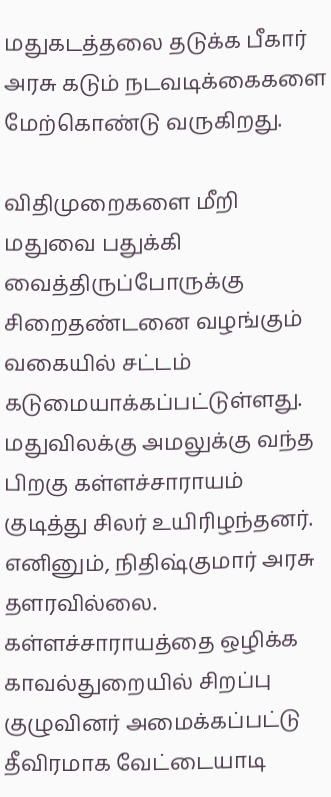மதுகடத்தலை தடுக்க பீகார் அரசு கடும் நடவடிக்கைகளை மேற்கொண்டு வருகிறது.

விதிமுறைகளை மீறி மதுவை பதுக்கி வைத்திருப்போருக்கு சிறைதண்டனை வழங்கும் வகையில் சட்டம் கடுமையாக்கப்பட்டுள்ளது. மதுவிலக்கு அமலுக்கு வந்த பிறகு கள்ளச்சாராயம் குடித்து சிலர் உயிரிழந்தனர். எனினும், நிதிஷ்குமார் அரசு தளரவில்லை. கள்ளச்சாராயத்தை ஒழிக்க காவல்துறையில் சிறப்பு குழுவினர் அமைக்கப்பட்டு தீவிரமாக வேட்டையாடி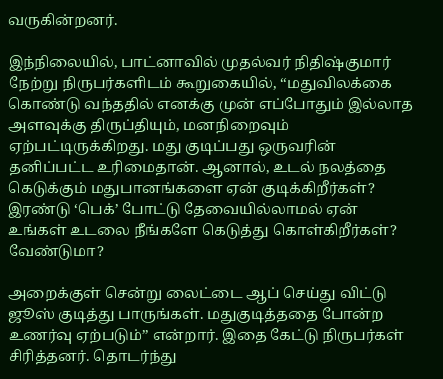வருகின்றனர்.

இந்நிலையில், பாட்னாவில் முதல்வர் நிதிஷ்குமார் நேற்று நிருபர்களிடம் கூறுகையில், ‘‘மதுவிலக்கை கொண்டு வந்ததில் எனக்கு முன் எப்போதும் இல்லாத அளவுக்கு திருப்தியும், மனநிறைவும் ஏற்பட்டிருக்கிறது. மது குடிப்பது ஒருவரின் தனிப்பட்ட உரிமைதான். ஆனால், உடல் நலத்தை கெடுக்கும் மதுபானங்களை ஏன் குடிக்கிறீர்கள்? இரண்டு ‘பெக்’ போட்டு தேவையில்லாமல் ஏன் உங்கள் உடலை நீங்களே கெடுத்து கொள்கிறீர்கள்? வேண்டுமா?

அறைக்குள் சென்று லைட்டை ஆப் செய்து விட்டு ஜூஸ் குடித்து பாருங்கள். மதுகுடித்ததை போன்ற உணர்வு ஏற்படும்’’ என்றார். இதை கேட்டு நிருபர்கள் சிரித்தனர். தொடர்ந்து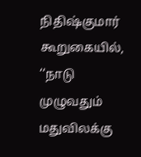நிதிஷ்குமார் கூறுகையில், ‘‘நாடு முழுவதும் மதுவிலக்கு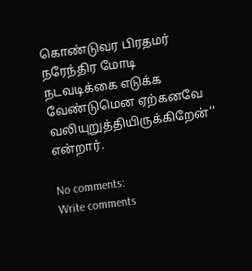கொண்டுவர பிரதமர் நரேந்திர மோடி நடவடிக்கை எடுக்க வேண்டுமென ஏற்கனவே வலியுறுத்தியிருக்கிறேன்’’ என்றார்.

No comments:
Write comments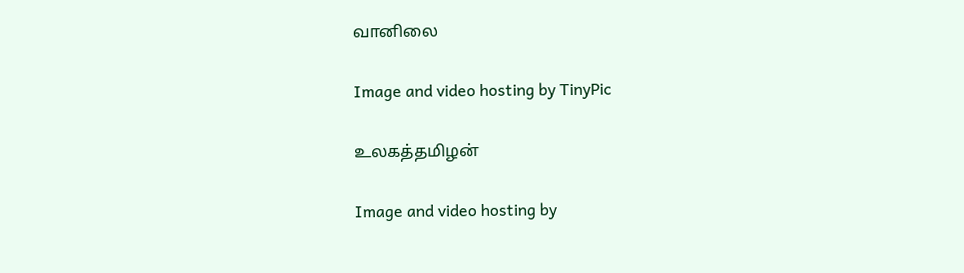வானிலை

Image and video hosting by TinyPic

உலகத்தமிழன்

Image and video hosting by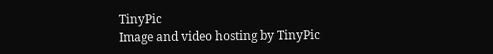TinyPic
Image and video hosting by TinyPic